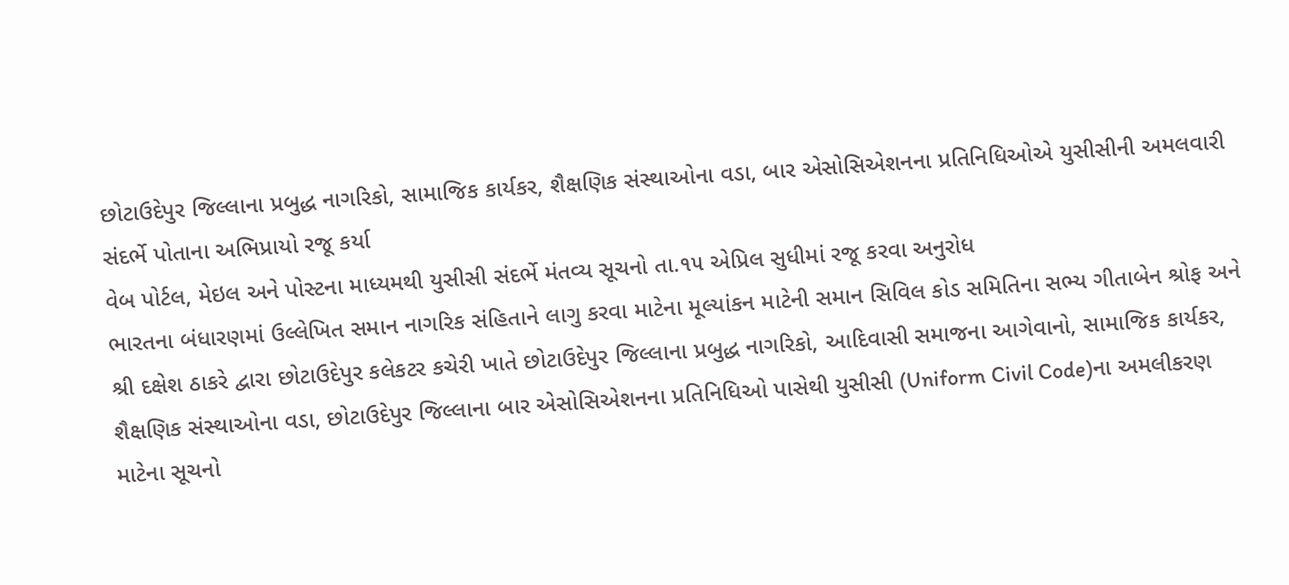છોટાઉદેપુર જિલ્લાના પ્રબુદ્ધ નાગરિકો, સામાજિક કાર્યકર, શૈક્ષણિક સંસ્થાઓના વડા, બાર એસોસિએશનના પ્રતિનિધિઓએ યુસીસીની અમલવારી સંદર્ભે પોતાના અભિપ્રાયો રજૂ કર્યા
વેબ પોર્ટલ, મેઇલ અને પોસ્ટના માધ્યમથી યુસીસી સંદર્ભે મંતવ્ય સૂચનો તા.૧૫ એપ્રિલ સુધીમાં રજૂ કરવા અનુરોધ
ભારતના બંધારણમાં ઉલ્લેખિત સમાન નાગરિક સંહિતાને લાગુ કરવા માટેના મૂલ્યાંકન માટેની સમાન સિવિલ કોડ સમિતિના સભ્ય ગીતાબેન શ્રોફ અને શ્રી દક્ષેશ ઠાકરે દ્વારા છોટાઉદેપુર કલેકટર કચેરી ખાતે છોટાઉદેપુર જિલ્લાના પ્રબુદ્ધ નાગરિકો, આદિવાસી સમાજના આગેવાનો, સામાજિક કાર્યકર, શૈક્ષણિક સંસ્થાઓના વડા, છોટાઉદેપુર જિલ્લાના બાર એસોસિએશનના પ્રતિનિધિઓ પાસેથી યુસીસી (Uniform Civil Code)ના અમલીકરણ માટેના સૂચનો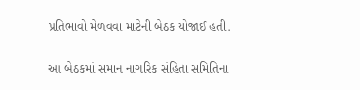પ્રતિભાવો મેળવવા માટેની બેઠક યોજાઈ હતી.

આ બેઠકમાં સમાન નાગરિક સંહિતા સમિતિના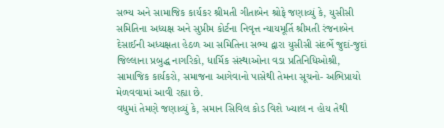સભ્ય અને સામાજિક કાર્યકર શ્રીમતી ગીતાબેન શ્રોફે જણાવ્યું કે, યુસીસી સમિતિના અધ્યક્ષ અને સુપ્રીમ કોર્ટના નિવૃત્ત ન્યાયમૂર્તિ શ્રીમતી રંજનાબેન દેસાઈની અધ્યક્ષતા હેઠળ આ સમિતિના સભ્ય દ્વારા યુસીસી સંદર્ભે જુદાં-જુદાં જિલ્લાના પ્રબુદ્ધ નાગરિકો, ધાર્મિક સંસ્થાઓના વડા પ્રતિનિધિઓશ્રી, સામાજિક કાર્યકરો, સમાજના આગેવાનો પાસેથી તેમના સૂચનો- અભિપ્રાયો મેળવવામાં આવી રહ્યા છે.
વધુમાં તેમણે જણાવ્યું કે, સમાન સિવિલ કોડ વિશે ખ્યાલ ન હોય તેથી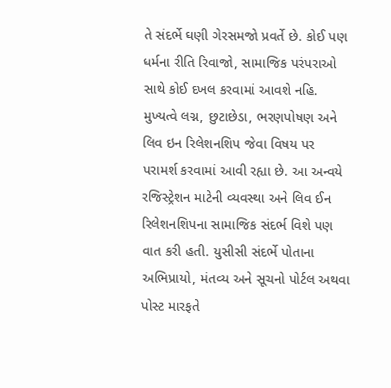તે સંદર્ભે ઘણી ગેરસમજો પ્રવર્તે છે. કોઈ પણ ધર્મના રીતિ રિવાજો, સામાજિક પરંપરાઓ સાથે કોઈ દખલ કરવામાં આવશે નહિ. મુખ્યત્વે લગ્ન, છુટાછેડા, ભરણપોષણ અને લિવ ઇન રિલેશનશિપ જેવા વિષય પર પરામર્શ કરવામાં આવી રહ્યા છે. આ અન્વયે રજિસ્ટ્રેશન માટેની વ્યવસ્થા અને લિવ ઈન રિલેશનશિપના સામાજિક સંદર્ભ વિશે પણ વાત કરી હતી. યુસીસી સંદર્ભે પોતાના અભિપ્રાયો, મંતવ્ય અને સૂચનો પોર્ટલ અથવા પોસ્ટ મારફતે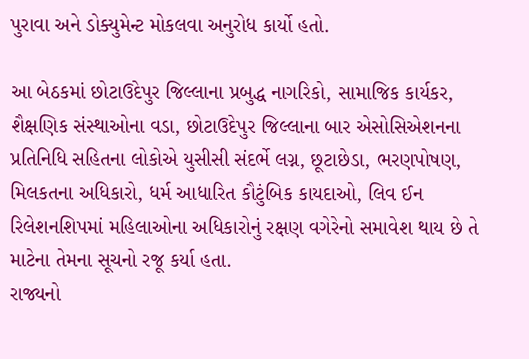પુરાવા અને ડોક્યુમેન્ટ મોકલવા અનુરોધ કાર્યો હતો.

આ બેઠકમાં છોટાઉદેપુર જિલ્લાના પ્રબુદ્ધ નાગરિકો, સામાજિક કાર્યકર, શૈક્ષણિક સંસ્થાઓના વડા, છોટાઉદેપુર જિલ્લાના બાર એસોસિએશનના પ્રતિનિધિ સહિતના લોકોએ યુસીસી સંદર્ભે લગ્ન, છૂટાછેડા, ભરણપોષણ, મિલકતના અધિકારો, ધર્મ આધારિત કૌટુંબિક કાયદાઓ, લિવ ઈન રિલેશનશિપમાં મહિલાઓના અધિકારોનું રક્ષણ વગેરેનો સમાવેશ થાય છે તે માટેના તેમના સૂચનો રજૂ કર્યા હતા.
રાજ્યનો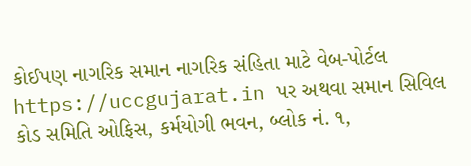કોઈપણ નાગરિક સમાન નાગરિક સંહિતા માટે વેબ-પોર્ટલ https://uccgujarat.in પર અથવા સમાન સિવિલ કોડ સમિતિ ઓફિસ, કર્મયોગી ભવન, બ્લોક નં. ૧,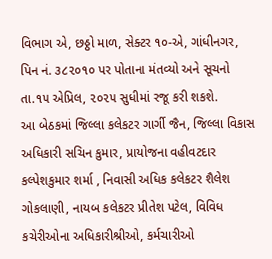વિભાગ એ, છઠ્ઠો માળ, સેક્ટર ૧૦-એ, ગાંધીનગર, પિન નં. ૩૮૨૦૧૦ પર પોતાના મંતવ્યો અને સૂચનો તા.૧૫ એપ્રિલ, ૨૦૨૫ સુધીમાં રજૂ કરી શકશે.
આ બેઠકમાં જિલ્લા કલેકટર ગાર્ગી જૈન, જિલ્લા વિકાસ અધિકારી સચિન કુમાર, પ્રાયોજના વહીવટદાર કલ્પેશકુમાર શર્મા , નિવાસી અધિક કલેકટર શૈલેશ ગોકલાણી, નાયબ કલેકટર પ્રીતેશ પટેલ, વિવિધ કચેરીઓના અધિકારીશ્રીઓ, કર્મચારીઓ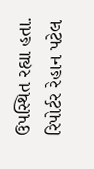ઉપસ્થિત રહ્યા હતા.
રિપોર્ટર રેહાન પટેલ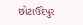છોટાઉદેપુર